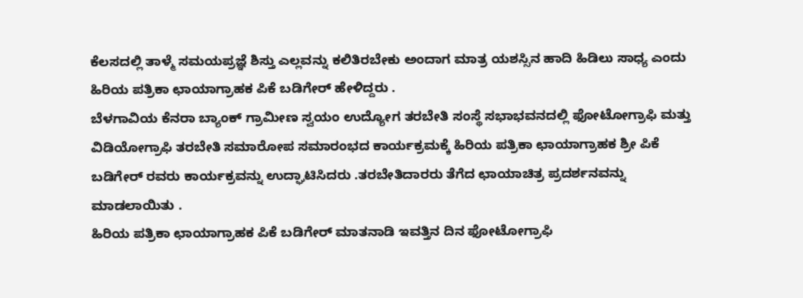ಕೆಲಸದಲ್ಲಿ ತಾಳ್ಮೆ ಸಮಯಪ್ರಜ್ಞೆ ಶಿಸ್ತು ಎಲ್ಲವನ್ನು ಕಲಿತಿರಬೇಕು ಅಂದಾಗ ಮಾತ್ರ ಯಶಸ್ಸಿನ ಹಾದಿ ಹಿಡಿಲು ಸಾಧ್ಯ ಎಂದು ಹಿರಿಯ ಪತ್ರಿಕಾ ಛಾಯಾಗ್ರಾಹಕ ಪಿಕೆ ಬಡಿಗೇರ್ ಹೇಳಿದ್ದರು .
ಬೆಳಗಾವಿಯ ಕೆನರಾ ಬ್ಯಾಂಕ್ ಗ್ರಾಮೀಣ ಸ್ವಯಂ ಉದ್ಯೋಗ ತರಬೇತಿ ಸಂಸ್ಥೆ ಸಭಾಭವನದಲ್ಲಿ ಫೋಟೋಗ್ರಾಫಿ ಮತ್ತು ವಿಡಿಯೋಗ್ರಾಫಿ ತರಬೇತಿ ಸಮಾರೋಪ ಸಮಾರಂಭದ ಕಾರ್ಯಕ್ರಮಕ್ಕೆ ಹಿರಿಯ ಪತ್ರಿಕಾ ಛಾಯಾಗ್ರಾಹಕ ಶ್ರೀ ಪಿಕೆ ಬಡಿಗೇರ್ ರವರು ಕಾರ್ಯಕ್ರವನ್ನು ಉದ್ಘಾಟಿಸಿದರು .ತರಬೇತಿದಾರರು ತೆಗೆದ ಛಾಯಾಚಿತ್ರ ಪ್ರದರ್ಶನವನ್ನು ಮಾಡಲಾಯಿತು .
ಹಿರಿಯ ಪತ್ರಿಕಾ ಛಾಯಾಗ್ರಾಹಕ ಪಿಕೆ ಬಡಿಗೇರ್ ಮಾತನಾಡಿ ಇವತ್ತಿನ ದಿನ ಫೋಟೋಗ್ರಾಫಿ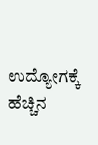ಉದ್ಯೋಗಕ್ಕೆ ಹೆಚ್ಚಿನ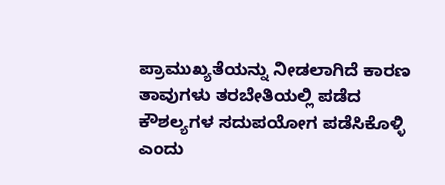ಪ್ರಾಮುಖ್ಯತೆಯನ್ನು ನೀಡಲಾಗಿದೆ ಕಾರಣ ತಾವುಗಳು ತರಬೇತಿಯಲ್ಲಿ ಪಡೆದ ಕೌಶಲ್ಯಗಳ ಸದುಪಯೋಗ ಪಡೆಸಿಕೊಳ್ಳಿ ಎಂದು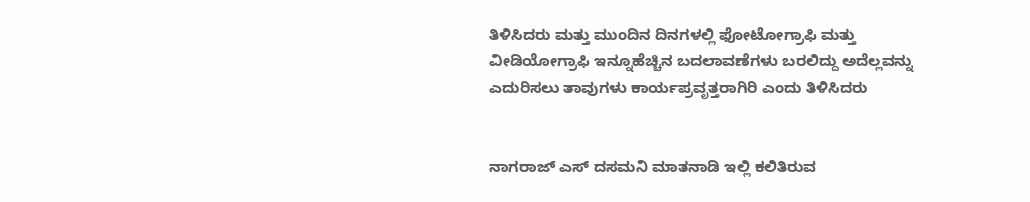ತಿಳಿಸಿದರು ಮತ್ತು ಮುಂದಿನ ದಿನಗಳಲ್ಲಿ ಫೋಟೋಗ್ರಾಫಿ ಮತ್ತು ವೀಡಿಯೋಗ್ರಾಫಿ ಇನ್ನೂಹೆಚ್ಚಿನ ಬದಲಾವಣೆಗಳು ಬರಲಿದ್ದು ಅದೆಲ್ಲವನ್ನು ಎದುರಿಸಲು ತಾವುಗಳು ಕಾರ್ಯಪ್ರವೃತ್ತರಾಗಿರಿ ಎಂದು ತಿಳಿಸಿದರು


ನಾಗರಾಜ್ ಎಸ್ ದಸಮನಿ ಮಾತನಾಡಿ ಇಲ್ಲಿ ಕಲಿತಿರುವ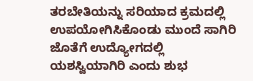ತರಬೇತಿಯನ್ನು ಸರಿಯಾದ ಕ್ರಮದಲ್ಲಿ ಉಪಯೋಗಿಸಿಕೊಂಡು ಮುಂದೆ ಸಾಗಿರಿ ಜೊತೆಗೆ ಉದ್ಯೋಗದಲ್ಲಿ ಯಶಸ್ವಿಯಾಗಿರಿ ಎಂದು ಶುಭ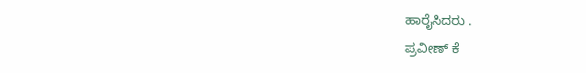ಹಾರೈಸಿದರು .
ಪ್ರವೀಣ್ ಕೆ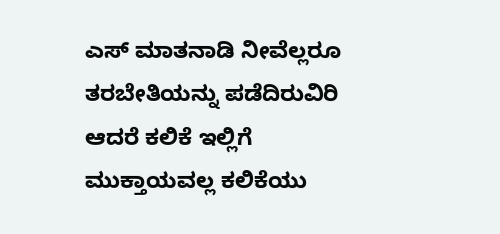ಎಸ್ ಮಾತನಾಡಿ ನೀವೆಲ್ಲರೂ ತರಬೇತಿಯನ್ನು ಪಡೆದಿರುವಿರಿ ಆದರೆ ಕಲಿಕೆ ಇಲ್ಲಿಗೆ ಮುಕ್ತಾಯವಲ್ಲ ಕಲಿಕೆಯು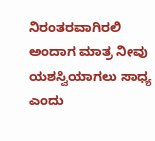ನಿರಂತರವಾಗಿರಲಿ ಅಂದಾಗ ಮಾತ್ರ ನೀವು ಯಶಸ್ವಿಯಾಗಲು ಸಾಧ್ಯ ಎಂದು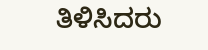ತಿಳಿಸಿದರು